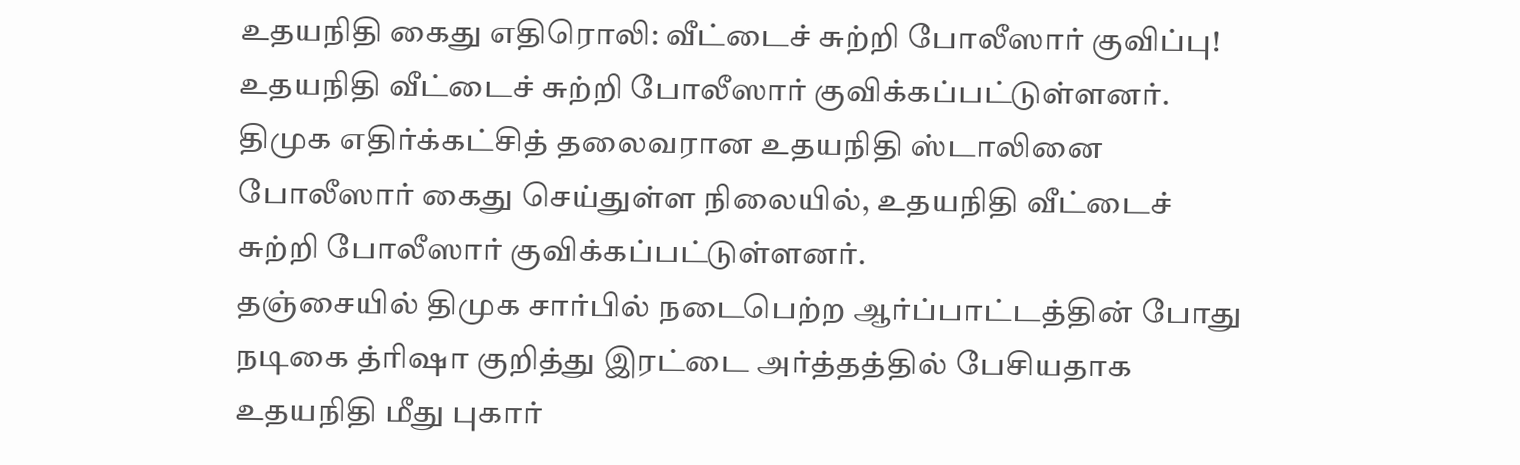உதயநிதி கைது எதிரொலி: வீட்டைச் சுற்றி போலீஸார் குவிப்பு!
உதயநிதி வீட்டைச் சுற்றி போலீஸார் குவிக்கப்பட்டுள்ளனர்.
திமுக எதிர்க்கட்சித் தலைவரான உதயநிதி ஸ்டாலினை போலீஸார் கைது செய்துள்ள நிலையில், உதயநிதி வீட்டைச் சுற்றி போலீஸார் குவிக்கப்பட்டுள்ளனர்.
தஞ்சையில் திமுக சார்பில் நடைபெற்ற ஆர்ப்பாட்டத்தின் போது நடிகை த்ரிஷா குறித்து இரட்டை அர்த்தத்தில் பேசியதாக உதயநிதி மீது புகார்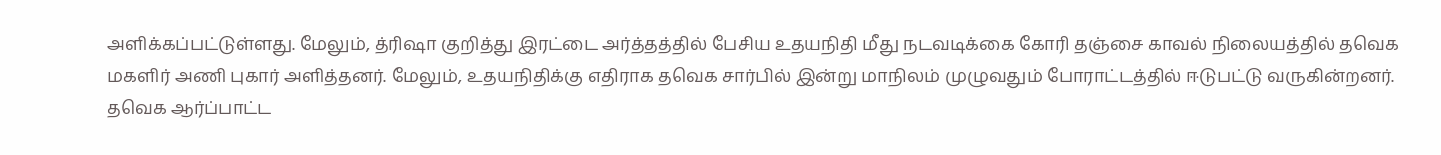அளிக்கப்பட்டுள்ளது. மேலும், த்ரிஷா குறித்து இரட்டை அர்த்தத்தில் பேசிய உதயநிதி மீது நடவடிக்கை கோரி தஞ்சை காவல் நிலையத்தில் தவெக மகளிர் அணி புகார் அளித்தனர். மேலும், உதயநிதிக்கு எதிராக தவெக சார்பில் இன்று மாநிலம் முழுவதும் போராட்டத்தில் ஈடுபட்டு வருகின்றனர்.
தவெக ஆர்ப்பாட்ட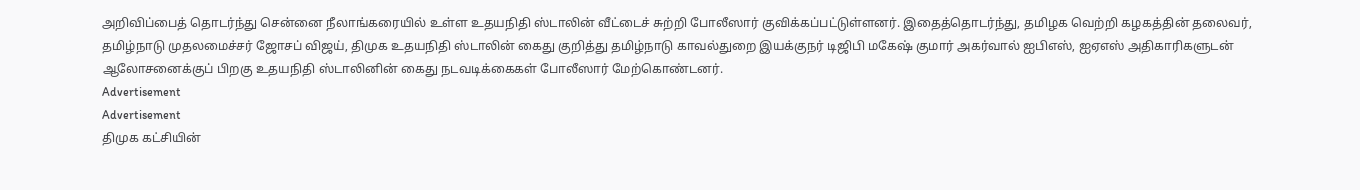அறிவிப்பைத் தொடர்ந்து சென்னை நீலாங்கரையில் உள்ள உதயநிதி ஸ்டாலின் வீட்டைச் சுற்றி போலீஸார் குவிக்கப்பட்டுள்ளனர். இதைத்தொடர்ந்து, தமிழக வெற்றி கழகத்தின் தலைவர், தமிழ்நாடு முதலமைச்சர் ஜோசப் விஜய், திமுக உதயநிதி ஸ்டாலின் கைது குறித்து தமிழ்நாடு காவல்துறை இயக்குநர் டிஜிபி மகேஷ் குமார் அகர்வால் ஐபிஎஸ், ஐஏஎஸ் அதிகாரிகளுடன் ஆலோசனைக்குப் பிறகு உதயநிதி ஸ்டாலினின் கைது நடவடிக்கைகள் போலீஸார் மேற்கொண்டனர்.
Advertisement
Advertisement
திமுக கட்சியின்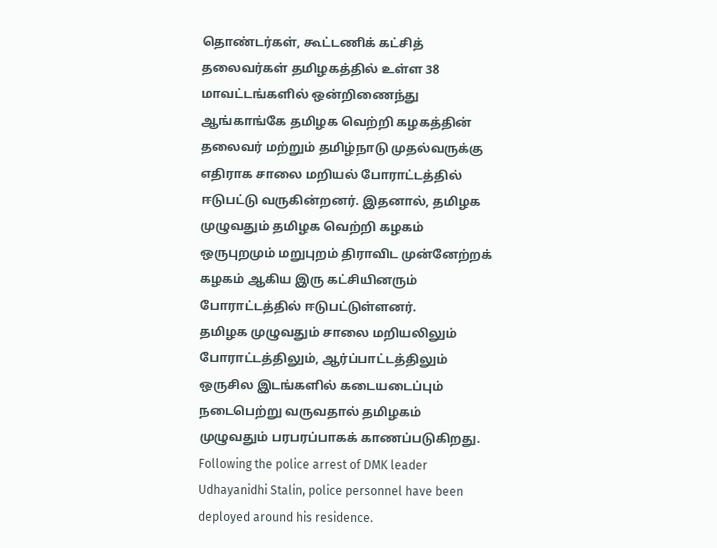தொண்டர்கள், கூட்டணிக் கட்சித் தலைவர்கள் தமிழகத்தில் உள்ள 38 மாவட்டங்களில் ஒன்றிணைந்து ஆங்காங்கே தமிழக வெற்றி கழகத்தின் தலைவர் மற்றும் தமிழ்நாடு முதல்வருக்கு எதிராக சாலை மறியல் போராட்டத்தில் ஈடுபட்டு வருகின்றனர். இதனால், தமிழக முழுவதும் தமிழக வெற்றி கழகம் ஒருபுறமும் மறுபுறம் திராவிட முன்னேற்றக் கழகம் ஆகிய இரு கட்சியினரும் போராட்டத்தில் ஈடுபட்டுள்ளனர்.
தமிழக முழுவதும் சாலை மறியலிலும் போராட்டத்திலும், ஆர்ப்பாட்டத்திலும் ஒருசில இடங்களில் கடையடைப்பும் நடைபெற்று வருவதால் தமிழகம் முழுவதும் பரபரப்பாகக் காணப்படுகிறது.
Following the police arrest of DMK leader Udhayanidhi Stalin, police personnel have been deployed around his residence.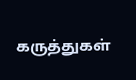கருத்துகள்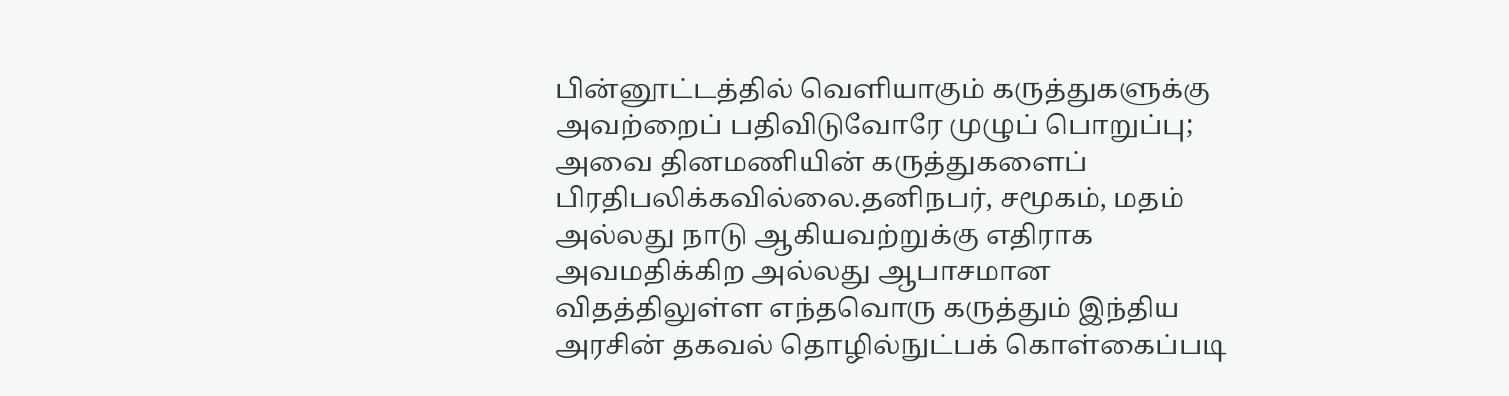பின்னூட்டத்தில் வெளியாகும் கருத்துகளுக்கு அவற்றைப் பதிவிடுவோரே முழுப் பொறுப்பு; அவை தினமணியின் கருத்துகளைப் பிரதிபலிக்கவில்லை.தனிநபர், சமூகம், மதம் அல்லது நாடு ஆகியவற்றுக்கு எதிராக அவமதிக்கிற அல்லது ஆபாசமான விதத்திலுள்ள எந்தவொரு கருத்தும் இந்திய அரசின் தகவல் தொழில்நுட்பக் கொள்கைப்படி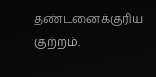தண்டனைக்குரிய குற்றம்.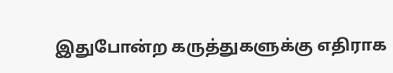இதுபோன்ற கருத்துகளுக்கு எதிராக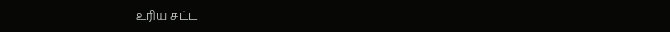உரிய சட்ட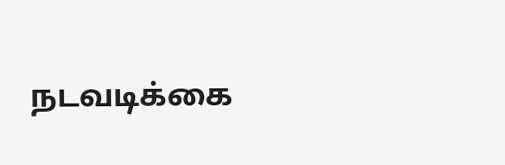நடவடிக்கை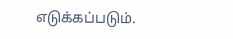எடுக்கப்படும்.